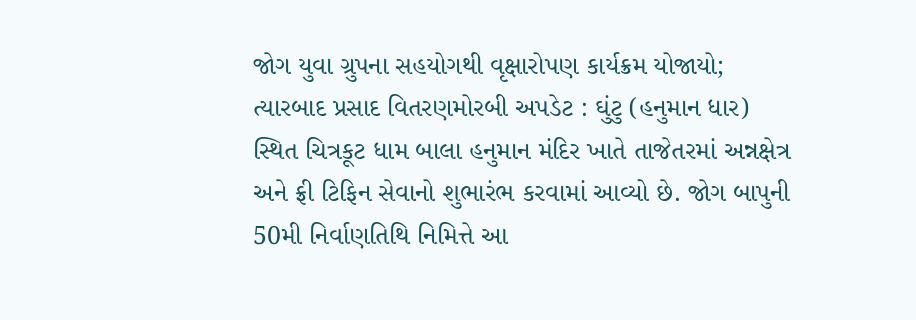જોગ યુવા ગ્રુપના સહયોગથી વૃક્ષારોપણ કાર્યક્રમ યોજાયો; ત્યારબાદ પ્રસાદ વિતરણમોરબી અપડેટ : ઘુંટુ (હનુમાન ધાર) સ્થિત ચિત્રકૂટ ધામ બાલા હનુમાન મંદિર ખાતે તાજેતરમાં અન્નક્ષેત્ર અને ફ્રી ટિફિન સેવાનો શુભારંભ કરવામાં આવ્યો છે. જોગ બાપુની 50મી નિર્વાણતિથિ નિમિત્તે આ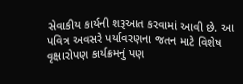સેવાકીય કાર્યની શરૂઆત કરવામાં આવી છે. આ પવિત્ર અવસરે પર્યાવરણના જતન માટે વિશેષ વૃક્ષારોપણ કાર્યક્રમનું પણ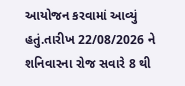આયોજન કરવામાં આવ્યું હતું.તારીખ 22/08/2026 ને શનિવારના રોજ સવારે 8 થી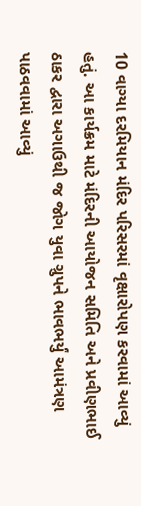10 વાગ્યા દરમિયાન મંદિર પરિસરમાં વૃક્ષારોપણ કરવામાં આવ્યું હતું. આ કાર્યક્રમ માટે મંદિરની આયોજન સમિતિ અને પ્રવીણભાઈ ઠાકર દ્વારા અગાઉથી જ જોગ યુવા ગ્રુપને ભાવભર્યું આમંત્રણ પાઠવવામાં આવ્યું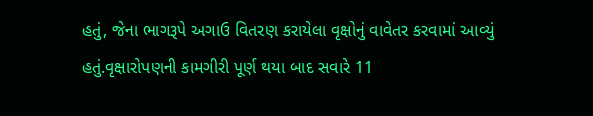હતું, જેના ભાગરૂપે અગાઉ વિતરણ કરાયેલા વૃક્ષોનું વાવેતર કરવામાં આવ્યું હતું.વૃક્ષારોપણની કામગીરી પૂર્ણ થયા બાદ સવારે 11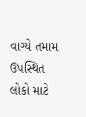વાગ્યે તમામ ઉપસ્થિત લોકો માટે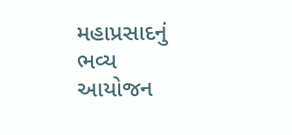મહાપ્રસાદનું ભવ્ય આયોજન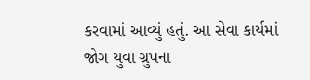કરવામાં આવ્યું હતું. આ સેવા કાર્યમાં જોગ યુવા ગ્રુપના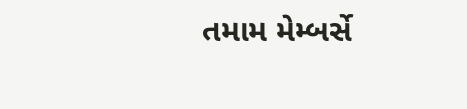તમામ મેમ્બર્સે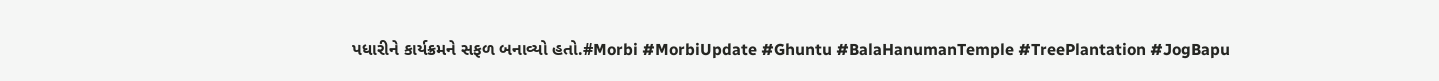પધારીને કાર્યક્રમને સફળ બનાવ્યો હતો.#Morbi #MorbiUpdate #Ghuntu #BalaHanumanTemple #TreePlantation #JogBapu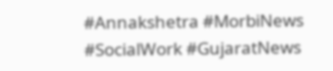#Annakshetra #MorbiNews #SocialWork #GujaratNews